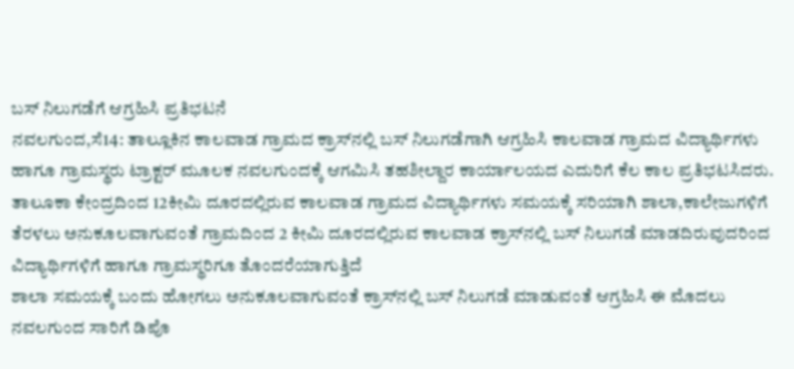ಬಸ್ ನಿಲುಗಡೆಗೆ ಆಗ್ರಹಿಸಿ ಪ್ರತಿಭಟನೆ
ನವಲಗುಂದ,ಸೆ14: ತಾಲ್ಲೂಕಿನ ಕಾಲವಾಡ ಗ್ರಾಮದ ಕ್ರಾಸ್‍ನಲ್ಲಿ ಬಸ್ ನಿಲುಗಡೆಗಾಗಿ ಆಗ್ರಹಿಸಿ ಕಾಲವಾಡ ಗ್ರಾಮದ ವಿದ್ಯಾರ್ಥಿಗಳು ಹಾಗೂ ಗ್ರಾಮಸ್ಥರು ಟ್ರಾಕ್ಟರ್ ಮೂಲಕ ನವಲಗುಂದಕ್ಕೆ ಆಗಮಿಸಿ ತಹಶೀಲ್ದಾರ ಕಾರ್ಯಾಲಯದ ಎದುರಿಗೆ ಕೆಲ ಕಾಲ ಪ್ರತಿಭಟಸಿದರು.
ತಾಲೂಕಾ ಕೇಂದ್ರದಿಂದ 12ಕೀಮಿ ದೂರದಲ್ಲಿರುವ ಕಾಲವಾಡ ಗ್ರಾಮದ ವಿದ್ಯಾರ್ಥಿಗಳು ಸಮಯಕ್ಕೆ ಸರಿಯಾಗಿ ಶಾಲಾ,ಕಾಲೇಜುಗಳಿಗೆ ತೆರಳಲು ಅನುಕೂಲವಾಗುವಂತೆ ಗ್ರಾಮದಿಂದ 2 ಕೀಮಿ ದೂರದಲ್ಲಿರುವ ಕಾಲವಾಡ ಕ್ರಾಸ್‍ನಲ್ಲಿ ಬಸ್ ನಿಲುಗಡೆ ಮಾಡದಿರುವುದರಿಂದ ವಿದ್ಯಾರ್ಥಿಗಳಿಗೆ ಹಾಗೂ ಗ್ರಾಮಸ್ಥರಿಗೂ ತೊಂದರೆಯಾಗುತ್ತಿದೆ
ಶಾಲಾ ಸಮಯಕ್ಕೆ ಬಂದು ಹೋಗಲು ಅನುಕೂಲವಾಗುವಂತೆ ಕ್ರಾಸ್‍ನಲ್ಲಿ ಬಸ್ ನಿಲುಗಡೆ ಮಾಡುವಂತೆ ಆಗ್ರಹಿಸಿ ಈ ಮೊದಲು ನವಲಗುಂದ ಸಾರಿಗೆ ಡಿಪೊ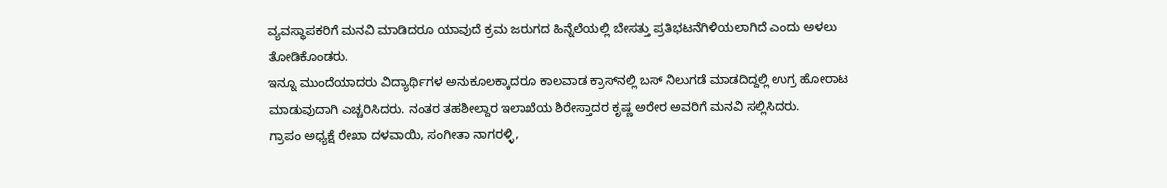ವ್ಯವಸ್ಥಾಪಕರಿಗೆ ಮನವಿ ಮಾಡಿದರೂ ಯಾವುದೆ ಕ್ರಮ ಜರುಗದ ಹಿನ್ನೆಲೆಯಲ್ಲಿ ಬೇಸತ್ತು ಪ್ರತಿಭಟನೆಗಿಳಿಯಲಾಗಿದೆ ಎಂದು ಅಳಲು ತೋಡಿಕೊಂಡರು.
ಇನ್ನೂ ಮುಂದೆಯಾದರು ವಿದ್ಯಾರ್ಥಿಗಳ ಅನುಕೂಲಕ್ಕಾದರೂ ಕಾಲವಾಡ ಕ್ರಾಸ್‍ನಲ್ಲಿ ಬಸ್ ನಿಲುಗಡೆ ಮಾಡದಿದ್ದಲ್ಲಿ ಉಗ್ರ ಹೋರಾಟ ಮಾಡುವುದಾಗಿ ಎಚ್ಚರಿಸಿದರು. ನಂತರ ತಹಶೀಲ್ದಾರ ಇಲಾಖೆಯ ಶಿರೇಸ್ತಾದರ ಕೃಷ್ಣ ಅರೇರ ಅವರಿಗೆ ಮನವಿ ಸಲ್ಲಿಸಿದರು.
ಗ್ರಾಪಂ ಅಧ್ಯಕ್ಷೆ ರೇಖಾ ದಳವಾಯಿ, ಸಂಗೀತಾ ನಾಗರಳ್ಳಿ,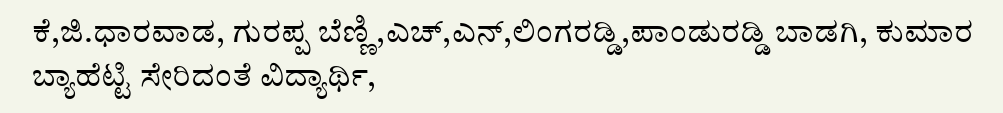ಕೆ,ಜಿ.ಧಾರವಾಡ, ಗುರಪ್ಪ ಬೆಣ್ಣಿ,ಎಚ್,ಎನ್,ಲಿಂಗರಡ್ಡಿ,ಪಾಂಡುರಡ್ಡಿ ಬಾಡಗಿ, ಕುಮಾರ ಬ್ಯಾಹೆಟ್ಟಿ ಸೇರಿದಂತೆ ವಿದ್ಯಾರ್ಥಿ,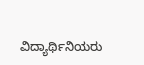ವಿದ್ಯಾರ್ಥಿನಿಯರು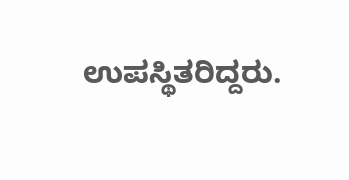ಉಪಸ್ಥಿತರಿದ್ದರು.